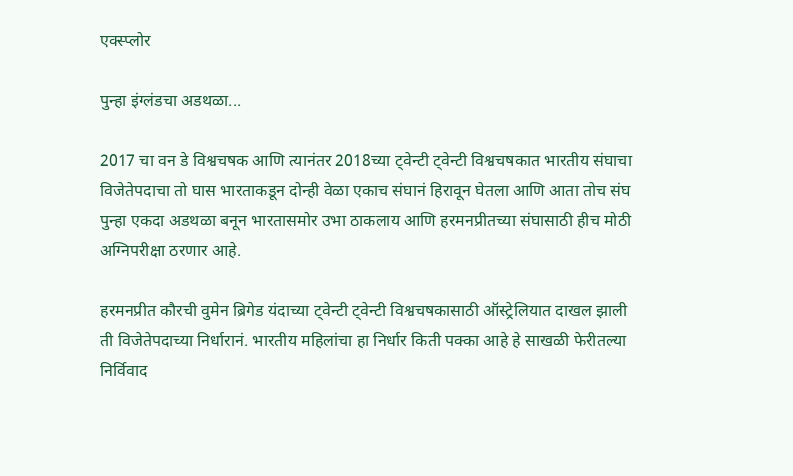एक्स्प्लोर

पुन्हा इंग्लंडचा अडथळा...

2017 चा वन डे विश्वचषक आणि त्यानंतर 2018च्या ट्वेन्टी ट्वेन्टी विश्वचषकात भारतीय संघाचा विजेतेपदाचा तो घास भारताकडून दोन्ही वेळा एकाच संघानं हिरावून घेतला आणि आता तोच संघ पुन्हा एकदा अडथळा बनून भारतासमोर उभा ठाकलाय आणि हरमनप्रीतच्या संघासाठी हीच मोठी अग्निपरीक्षा ठरणार आहे.

हरमनप्रीत कौरची वुमेन ब्रिगेड यंदाच्या ट्वेन्टी ट्वेन्टी विश्वचषकासाठी ऑस्ट्रेलियात दाखल झाली ती विजेतेपदाच्या निर्धारानं. भारतीय महिलांचा हा निर्धार किती पक्का आहे हे साखळी फेरीतल्या निर्विवाद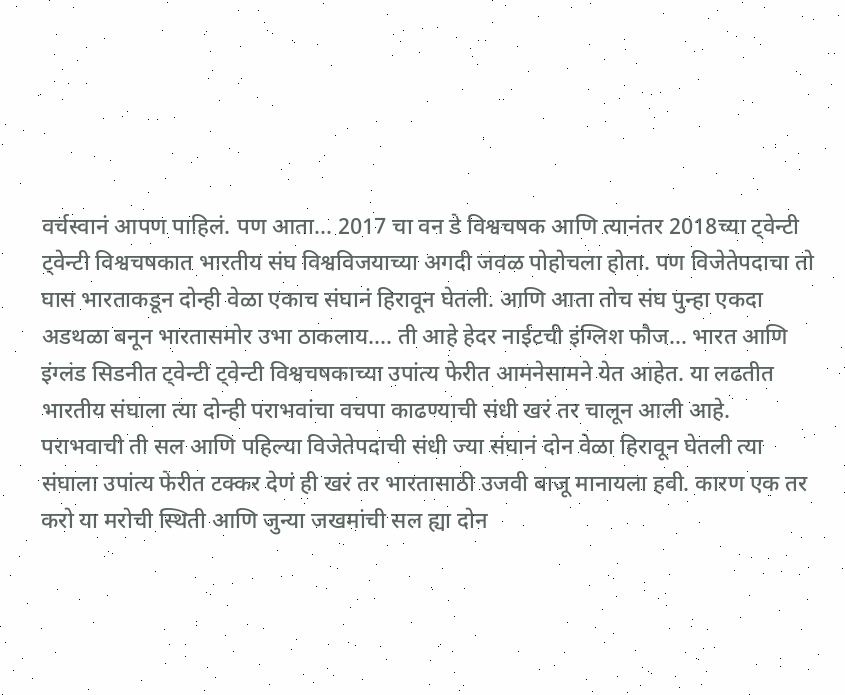वर्चस्वानं आपण पाहिलं. पण आता... 2017 चा वन डे विश्वचषक आणि त्यानंतर 2018च्या ट्वेन्टी ट्वेन्टी विश्वचषकात भारतीय संघ विश्वविजयाच्या अगदी जवळ पोहोचला होता. पण विजेतेपदाचा तो घास भारताकडून दोन्ही वेळा एकाच संघानं हिरावून घेतली. आणि आता तोच संघ पुन्हा एकदा अडथळा बनून भारतासमोर उभा ठाकलाय.... ती आहे हेदर नाईटची इंग्लिश फौज... भारत आणि इंग्लंड सिडनीत ट्वेन्टी ट्वेन्टी विश्वचषकाच्या उपांत्य फेरीत आमनेसामने येत आहेत. या लढतीत भारतीय संघाला त्या दोन्ही पराभवांचा वचपा काढण्याची संधी खरं तर चालून आली आहे. पराभवाची ती सल आणि पहिल्या विजेतेपदाची संधी ज्या संघानं दोन वेळा हिरावून घेतली त्या संघाला उपांत्य फेरीत टक्कर देणं ही खरं तर भारतासाठी उजवी बाजू मानायला हवी. कारण एक तर करो या मरोची स्थिती आणि जुन्या जखमांची सल ह्या दोन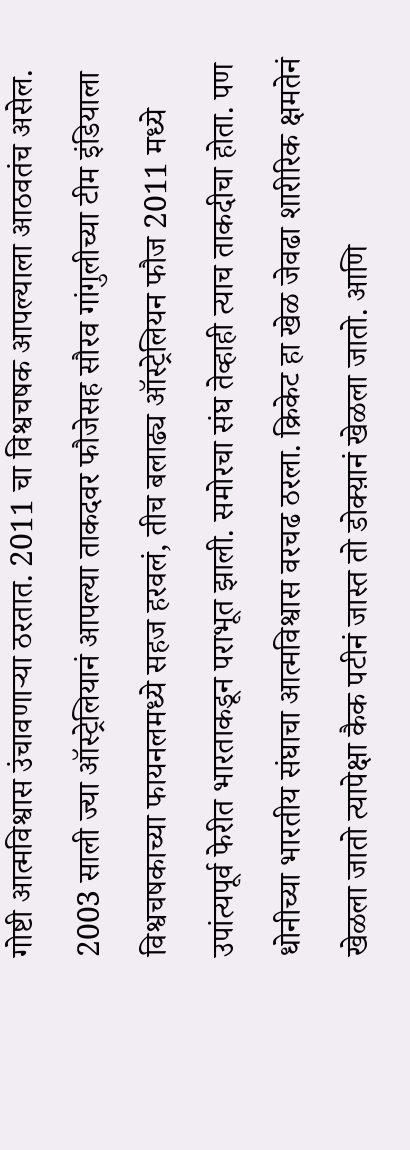गोष्टी आत्मविश्वास उंचावणाऱ्या ठरतात. 2011 चा विश्वचषक आपल्याला आठवतंच असेल. 2003 साली ज्या ऑस्ट्रेलियानं आपल्या ताकदवर फौजेसह सौरव गांगुलीच्या टीम इंडियाला विश्वचषकाच्या फायनलमध्ये सहज हरवलं, तीच बलाढ्य ऑस्ट्रेलियन फौज 2011 मध्ये उपांत्यपूर्व फेरीत भारताकडून पराभूत झाली. समोरचा संघ तेव्हाही त्याच ताकदीचा होता. पण धोनीच्या भारतीय संघाचा आत्मविश्वास वरचढ ठरला. क्रिकेट हा खेळ जेवढा शारीरिक क्षमतेनं खेळला जातो त्यापेक्षा कैक पटीनं जास्त तो डोक्य़ानं खेळला जातो. आणि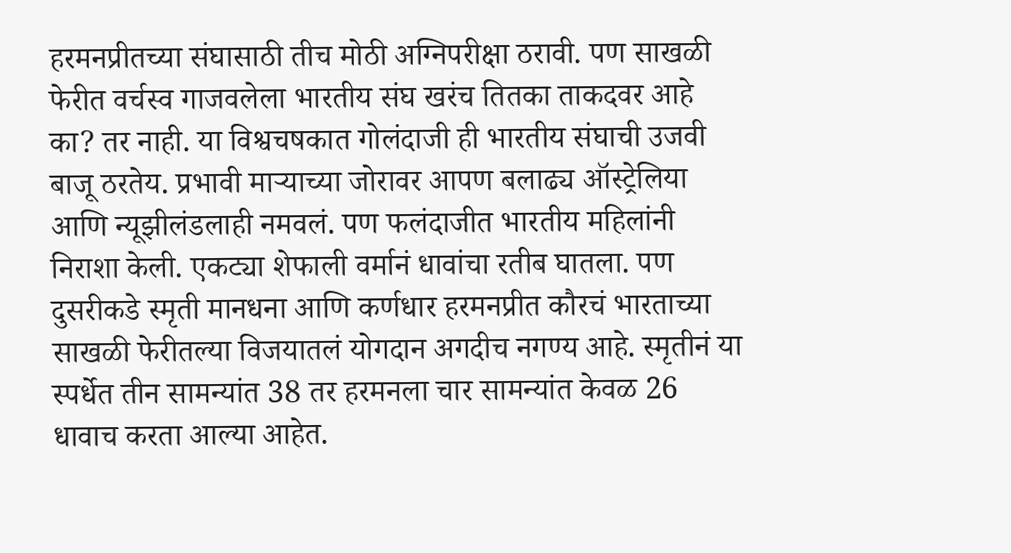हरमनप्रीतच्या संघासाठी तीच मोठी अग्निपरीक्षा ठरावी. पण साखळी फेरीत वर्चस्व गाजवलेला भारतीय संघ खरंच तितका ताकदवर आहे का? तर नाही. या विश्वचषकात गोलंदाजी ही भारतीय संघाची उजवी बाजू ठरतेय. प्रभावी माऱ्याच्या जोरावर आपण बलाढ्य ऑस्ट्रेलिया आणि न्यूझीलंडलाही नमवलं. पण फलंदाजीत भारतीय महिलांनी निराशा केली. एकट्या शेफाली वर्मानं धावांचा रतीब घातला. पण दुसरीकडे स्मृती मानधना आणि कर्णधार हरमनप्रीत कौरचं भारताच्या साखळी फेरीतल्या विजयातलं योगदान अगदीच नगण्य आहे. स्मृतीनं या स्पर्धेत तीन सामन्यांत 38 तर हरमनला चार सामन्यांत केवळ 26 धावाच करता आल्या आहेत.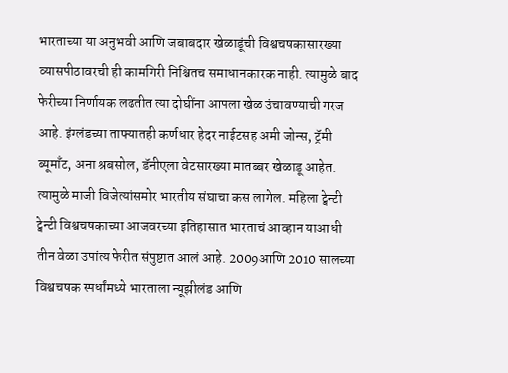भारताच्या या अनुभवी आणि जबाबदार खेळाडूंची विश्वचषकासारख्या व्यासपीठावरची ही कामगिरी निश्चितच समाधानकारक नाही. त्यामुळे बाद फेरीच्या निर्णायक लढतीत त्या दोघींना आपला खेळ उंचावण्याची गरज आहे. इंग्लंडच्या ताफ्यातही कर्णधार हेदर नाईटसह अमी जोन्स, ट्रॅमी ब्यूमाँट, अना श्रबसोल, डॅनीएला वेटसारख्या मातब्बर खेळाडू आहेत. त्यामुळे माजी विजेत्यांसमोर भारतीय संघाचा कस लागेल. महिला ट्वेन्टी ट्वेन्टी विश्वचषकाच्या आजवरच्या इतिहासात भारताचं आव्हान याआधी तीन वेळा उपांत्य फेरीत संपुष्टात आलं आहे. 2009आणि 2010 सालच्या विश्वचषक स्पर्धांमध्ये भारताला न्यूझीलंड आणि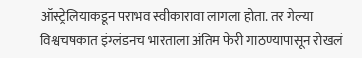ऑस्ट्रेलियाकडून पराभव स्वीकारावा लागला होता. तर गेल्या विश्वचषकात इंग्लंडनच भारताला अंतिम फेरी गाठण्यापासून रोखलं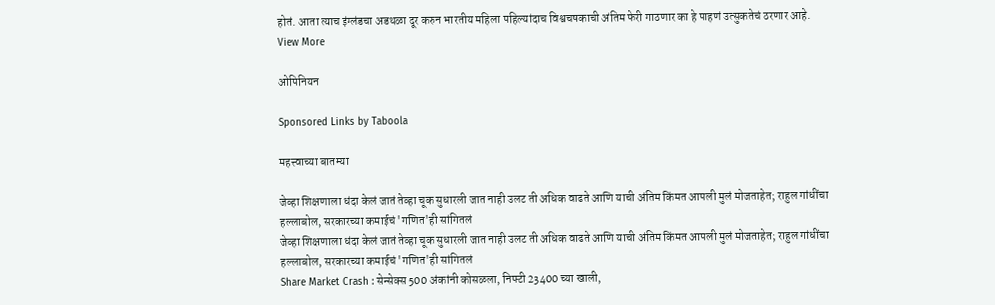होतं. आता त्याच इंग्लंडचा अडथळा दूर करुन भारतीय महिला पहिल्यांदाच विश्वचषकाची अंतिम फेरी गाठणार का हे पाहणं उत्सुकतेचं ठरणार आहे.
View More

ओपिनियन

Sponsored Links by Taboola

महत्त्वाच्या बातम्या

जेव्हा शिक्षणाला धंदा केलं जातं तेव्हा चूक सुधारली जात नाही उलट ती अधिक वाढते आणि याची अंतिम किंमत आपली मुलं मोजताहेत; राहुल गांधींचा हल्लाबोल, सरकारच्या कमाईचं 'गणित'ही सांगितलं
जेव्हा शिक्षणाला धंदा केलं जातं तेव्हा चूक सुधारली जात नाही उलट ती अधिक वाढते आणि याची अंतिम किंमत आपली मुलं मोजताहेत; राहुल गांधींचा हल्लाबोल, सरकारच्या कमाईचं 'गणित'ही सांगितलं
Share Market Crash : सेन्सेक्स 500 अंकांनी कोसळला, निफ्टी 23400 च्या खाली,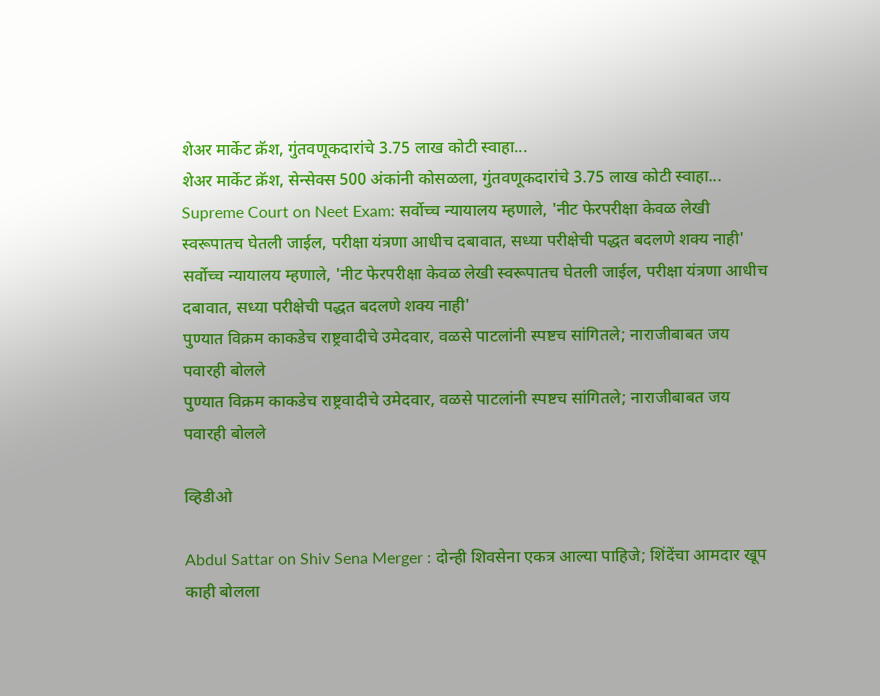शेअर मार्केट क्रॅश, गुंतवणूकदारांचे 3.75 लाख कोटी स्वाहा...
शेअर मार्केट क्रॅश, सेन्सेक्स 500 अंकांनी कोसळला, गुंतवणूकदारांचे 3.75 लाख कोटी स्वाहा...
Supreme Court on Neet Exam: सर्वोच्च न्यायालय म्हणाले, 'नीट फेरपरीक्षा केवळ लेखी स्वरूपातच घेतली जाईल, परीक्षा यंत्रणा आधीच दबावात, सध्या परीक्षेची पद्धत बदलणे शक्य नाही'
सर्वोच्च न्यायालय म्हणाले, 'नीट फेरपरीक्षा केवळ लेखी स्वरूपातच घेतली जाईल, परीक्षा यंत्रणा आधीच दबावात, सध्या परीक्षेची पद्धत बदलणे शक्य नाही'
पुण्यात विक्रम काकडेच राष्ट्रवादीचे उमेदवार, वळसे पाटलांनी स्पष्टच सांगितले; नाराजीबाबत जय पवारही बोलले
पुण्यात विक्रम काकडेच राष्ट्रवादीचे उमेदवार, वळसे पाटलांनी स्पष्टच सांगितले; नाराजीबाबत जय पवारही बोलले

व्हिडीओ

Abdul Sattar on Shiv Sena Merger : दोन्ही शिवसेना एकत्र आल्या पाहिजे; शिंदेंचा आमदार खूप काही बोलला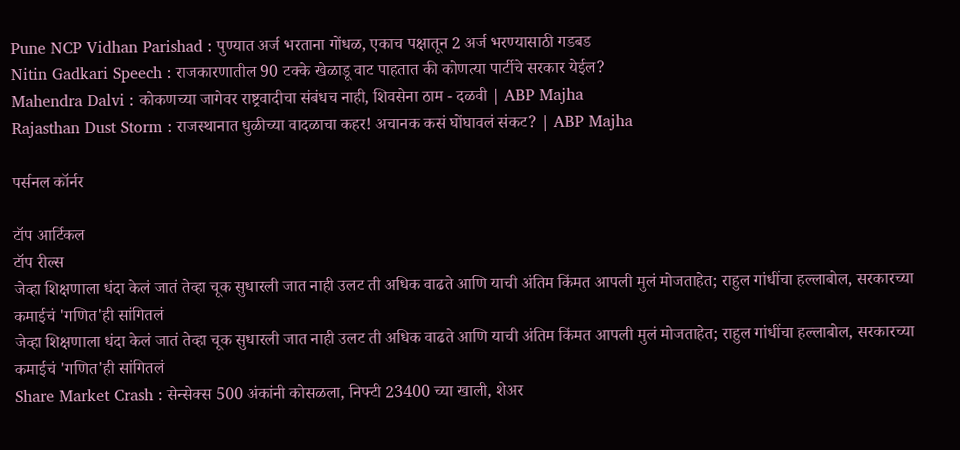Pune NCP Vidhan Parishad : पुण्यात अर्ज भरताना गोंधळ, एकाच पक्षातून 2 अर्ज भरण्यासाठी गडबड
Nitin Gadkari Speech : राजकारणातील 90 टक्के खेळाडू वाट पाहतात की कोणत्या पार्टीचे सरकार येईल?
Mahendra Dalvi : कोकणच्या जागेवर राष्ट्रवादीचा संबंधच नाही, शिवसेना ठाम - दळवी | ABP Majha
Rajasthan Dust Storm : राजस्थानात धुळीच्या वादळाचा कहर! अचानक कसं घोंघावलं संकट? | ABP Majha

पर्सनल कॉर्नर

टॉप आर्टिकल
टॉप रील्स
जेव्हा शिक्षणाला धंदा केलं जातं तेव्हा चूक सुधारली जात नाही उलट ती अधिक वाढते आणि याची अंतिम किंमत आपली मुलं मोजताहेत; राहुल गांधींचा हल्लाबोल, सरकारच्या कमाईचं 'गणित'ही सांगितलं
जेव्हा शिक्षणाला धंदा केलं जातं तेव्हा चूक सुधारली जात नाही उलट ती अधिक वाढते आणि याची अंतिम किंमत आपली मुलं मोजताहेत; राहुल गांधींचा हल्लाबोल, सरकारच्या कमाईचं 'गणित'ही सांगितलं
Share Market Crash : सेन्सेक्स 500 अंकांनी कोसळला, निफ्टी 23400 च्या खाली, शेअर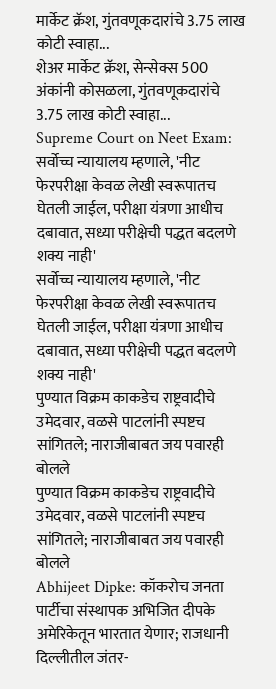मार्केट क्रॅश, गुंतवणूकदारांचे 3.75 लाख कोटी स्वाहा...
शेअर मार्केट क्रॅश, सेन्सेक्स 500 अंकांनी कोसळला, गुंतवणूकदारांचे 3.75 लाख कोटी स्वाहा...
Supreme Court on Neet Exam: सर्वोच्च न्यायालय म्हणाले, 'नीट फेरपरीक्षा केवळ लेखी स्वरूपातच घेतली जाईल, परीक्षा यंत्रणा आधीच दबावात, सध्या परीक्षेची पद्धत बदलणे शक्य नाही'
सर्वोच्च न्यायालय म्हणाले, 'नीट फेरपरीक्षा केवळ लेखी स्वरूपातच घेतली जाईल, परीक्षा यंत्रणा आधीच दबावात, सध्या परीक्षेची पद्धत बदलणे शक्य नाही'
पुण्यात विक्रम काकडेच राष्ट्रवादीचे उमेदवार, वळसे पाटलांनी स्पष्टच सांगितले; नाराजीबाबत जय पवारही बोलले
पुण्यात विक्रम काकडेच राष्ट्रवादीचे उमेदवार, वळसे पाटलांनी स्पष्टच सांगितले; नाराजीबाबत जय पवारही बोलले
Abhijeet Dipke: कॉकरोच जनता पार्टीचा संस्थापक अभिजित दीपके अमेरिकेतून भारतात येणार; राजधानी दिल्लीतील जंतर-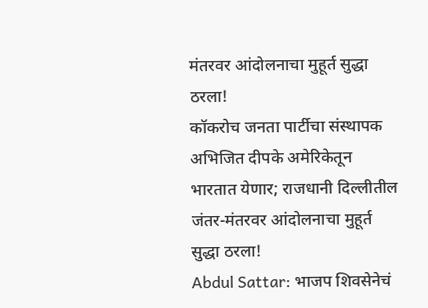मंतरवर आंदोलनाचा मुहूर्त सुद्धा ठरला!
कॉकरोच जनता पार्टीचा संस्थापक अभिजित दीपके अमेरिकेतून भारतात येणार; राजधानी दिल्लीतील जंतर-मंतरवर आंदोलनाचा मुहूर्त सुद्धा ठरला!
Abdul Sattar: भाजप शिवसेनेचं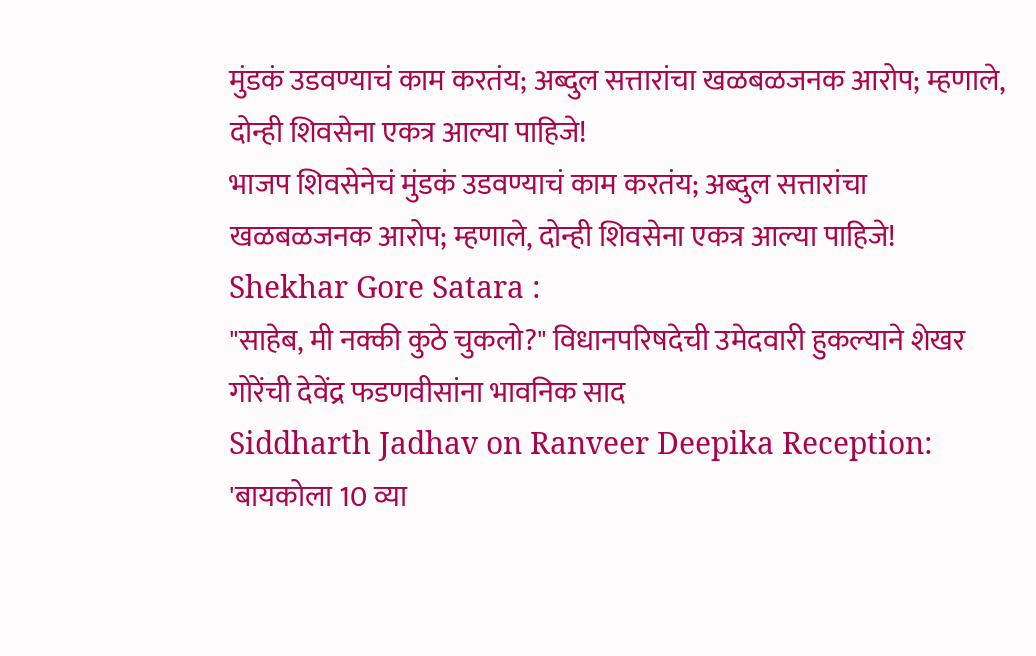मुंडकं उडवण्याचं काम करतंय; अब्दुल सत्तारांचा खळबळजनक आरोप; म्हणाले, दोन्ही शिवसेना एकत्र आल्या पाहिजे!
भाजप शिवसेनेचं मुंडकं उडवण्याचं काम करतंय; अब्दुल सत्तारांचा खळबळजनक आरोप; म्हणाले, दोन्ही शिवसेना एकत्र आल्या पाहिजे!
Shekhar Gore Satara :
"साहेब, मी नक्की कुठे चुकलो?" विधानपरिषदेची उमेदवारी हुकल्याने शेखर गोरेंची देवेंद्र फडणवीसांना भावनिक साद
Siddharth Jadhav on Ranveer Deepika Reception: 'बायकोला 10 व्या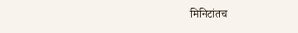मिनिटांतच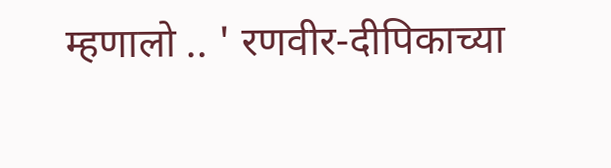म्हणालो .. ' रणवीर-दीपिकाच्या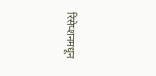रिसेप्शनमधून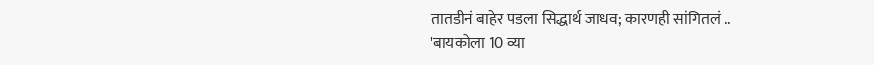तातडीनं बाहेर पडला सिद्धार्थ जाधव; कारणही सांगितलं ..
'बायकोला 10 व्या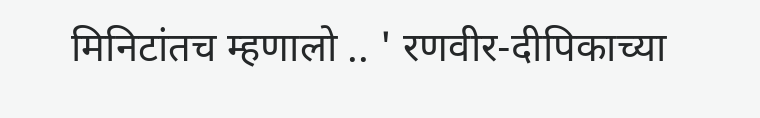मिनिटांतच म्हणालो .. ' रणवीर-दीपिकाच्या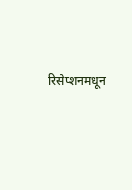रिसेप्शनमधून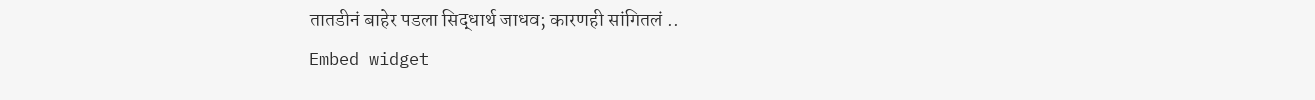तातडीनं बाहेर पडला सिद्धार्थ जाधव; कारणही सांगितलं ..
Embed widget